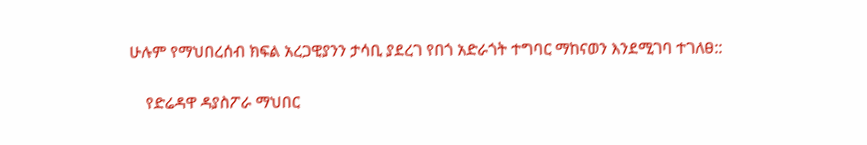ሁሉም የማህበረሰብ ክፍል አረጋዊያንን ታሳቢ ያደረገ የበጎ አድራጎት ተግባር ማከናወን እንደሚገባ ተገለፀ::

    የድሬዳዋ ዳያስፖራ ማህበር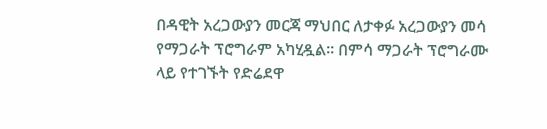በዳዊት አረጋውያን መርጃ ማህበር ለታቀፉ አረጋውያን መሳ የማጋራት ፕሮግራም አካሂዷል። በምሳ ማጋራት ፕሮግራሙ ላይ የተገኙት የድሬደዋ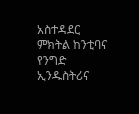አስተዳደር ምክትል ከንቲባና የንግድ ኢንዱስትሪና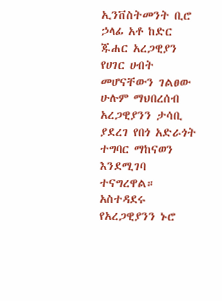ኢንቨስትመንት ቢሮ ኃላፊ አቶ ከድር ጁሐር አረጋዊያን የሀገር ሀብት መሆናቸውን ገልፀው ሁሉም ማህበረሰብ አረጋዊያንን ታሳቢ ያደረገ የበጎ አድራጎት ተግባር ማከናወን እንደሚገባ ተናግረዋል። አስተዳደሩ የአረጋዊያንን ኑሮ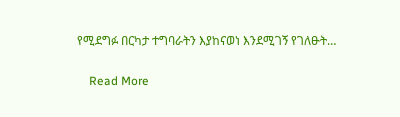የሚደግፉ በርካታ ተግባራትን እያከናወነ እንደሚገኝ የገለፁት…

    Read More